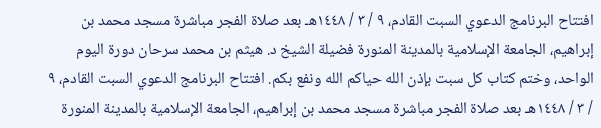افتتاح البرنامج الدعوي السبت القادم، ٩ / ٣ / ١٤٤٨هـ بعد صلاة الفجر مباشرة مسجد محمد بن إبراهيم، الجامعة الإسلامية بالمدينة المنورة فضيلة الشيخ د. هيثم بن محمد سرحان دورة اليوم الواحد، وختم كتاب كل سبت بإذن الله حياكم الله ونفع بكم. افتتاح البرنامج الدعوي السبت القادم، ٩ / ٣ / ١٤٤٨هـ بعد صلاة الفجر مباشرة مسجد محمد بن إبراهيم، الجامعة الإسلامية بالمدينة المنورة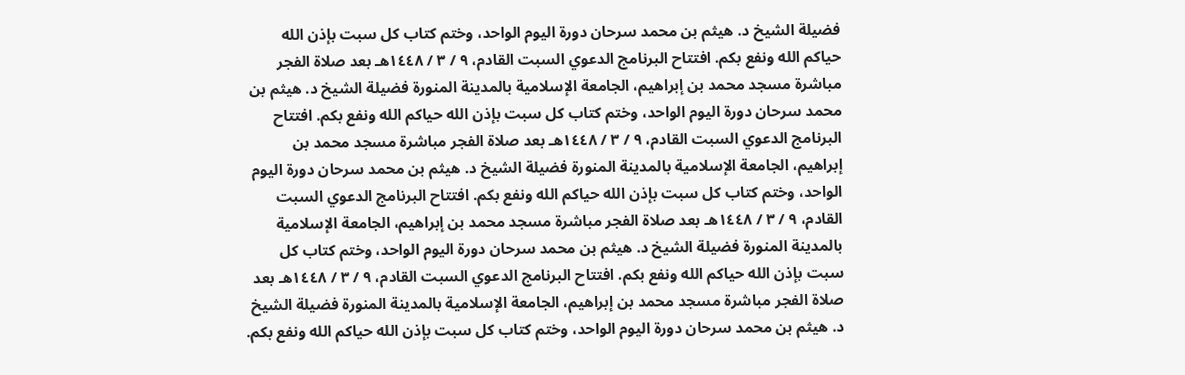فضيلة الشيخ د. هيثم بن محمد سرحان دورة اليوم الواحد، وختم كتاب كل سبت بإذن الله حياكم الله ونفع بكم. افتتاح البرنامج الدعوي السبت القادم، ٩ / ٣ / ١٤٤٨هـ بعد صلاة الفجر مباشرة مسجد محمد بن إبراهيم، الجامعة الإسلامية بالمدينة المنورة فضيلة الشيخ د. هيثم بن محمد سرحان دورة اليوم الواحد، وختم كتاب كل سبت بإذن الله حياكم الله ونفع بكم. افتتاح البرنامج الدعوي السبت القادم، ٩ / ٣ / ١٤٤٨هـ بعد صلاة الفجر مباشرة مسجد محمد بن إبراهيم، الجامعة الإسلامية بالمدينة المنورة فضيلة الشيخ د. هيثم بن محمد سرحان دورة اليوم الواحد، وختم كتاب كل سبت بإذن الله حياكم الله ونفع بكم. افتتاح البرنامج الدعوي السبت القادم، ٩ / ٣ / ١٤٤٨هـ بعد صلاة الفجر مباشرة مسجد محمد بن إبراهيم، الجامعة الإسلامية بالمدينة المنورة فضيلة الشيخ د. هيثم بن محمد سرحان دورة اليوم الواحد، وختم كتاب كل سبت بإذن الله حياكم الله ونفع بكم. افتتاح البرنامج الدعوي السبت القادم، ٩ / ٣ / ١٤٤٨هـ بعد صلاة الفجر مباشرة مسجد محمد بن إبراهيم، الجامعة الإسلامية بالمدينة المنورة فضيلة الشيخ د. هيثم بن محمد سرحان دورة اليوم الواحد، وختم كتاب كل سبت بإذن الله حياكم الله ونفع بكم.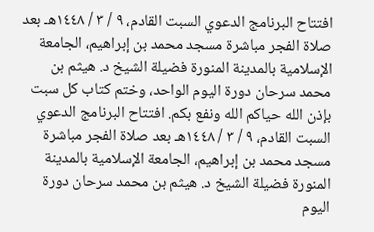افتتاح البرنامج الدعوي السبت القادم، ٩ / ٣ / ١٤٤٨هـ بعد صلاة الفجر مباشرة مسجد محمد بن إبراهيم، الجامعة الإسلامية بالمدينة المنورة فضيلة الشيخ د. هيثم بن محمد سرحان دورة اليوم الواحد، وختم كتاب كل سبت بإذن الله حياكم الله ونفع بكم. افتتاح البرنامج الدعوي السبت القادم، ٩ / ٣ / ١٤٤٨هـ بعد صلاة الفجر مباشرة مسجد محمد بن إبراهيم، الجامعة الإسلامية بالمدينة المنورة فضيلة الشيخ د. هيثم بن محمد سرحان دورة اليوم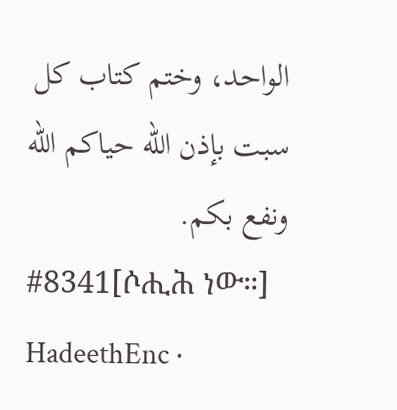الواحد، وختم كتاب كل سبت بإذن الله حياكم الله ونفع بكم.
#8341[ሶሒሕ ነው።]
HadeethEnc ·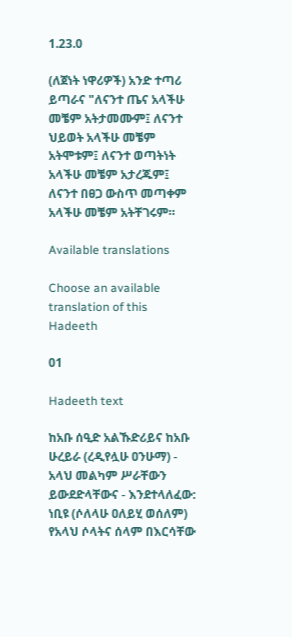1.23.0

(ለጀነት ነዋሪዎች) አንድ ተጣሪ ይጣራና "ለናንተ ጤና አላችሁ መቼም አትታመሙም፤ ለናንተ ህይወት አላችሁ መቼም አትሞቱም፤ ለናንተ ወጣትነት አላችሁ መቼም አታረጁም፤ ለናንተ በፀጋ ውስጥ መጣቀም አላችሁ መቼም አትቸገሩም።

Available translations

Choose an available translation of this Hadeeth

01

Hadeeth text

ከአቡ ሰዒድ አልኹድሪይና ከአቡ ሁረይራ (ረዲየሏሁ ዐንሁማ) - አላህ መልካም ሥራቸውን ይውደድላቸውና - እንደተላለፈው: ነቢዩ (ሶለላሁ ዐለይሂ ወሰለም) የአላህ ሶላትና ሰላም በእርሳቸው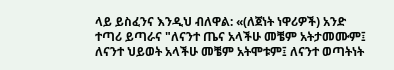ላይ ይስፈንና እንዲህ ብለዋል: «(ለጀነት ነዋሪዎች) አንድ ተጣሪ ይጣራና "ለናንተ ጤና አላችሁ መቼም አትታመሙም፤ ለናንተ ህይወት አላችሁ መቼም አትሞቱም፤ ለናንተ ወጣትነት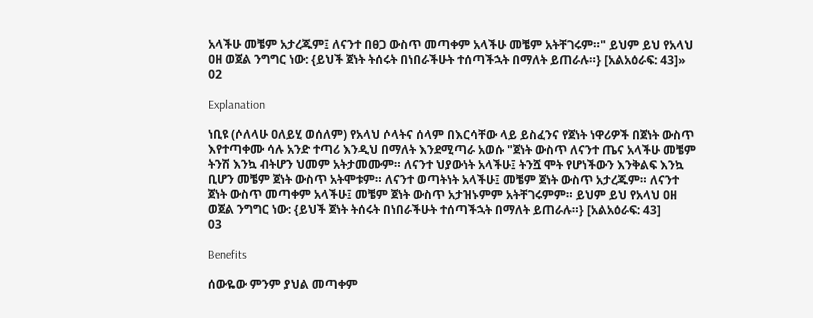አላችሁ መቼም አታረጁም፤ ለናንተ በፀጋ ውስጥ መጣቀም አላችሁ መቼም አትቸገሩም።" ይህም ይህ የአላህ ዐዘ ወጀል ንግግር ነው: {ይህች ጀነት ትሰሩት በነበራችሁት ተሰጣችኋት በማለት ይጠራሉ።} [አልአዕራፍ: 43]»
02

Explanation

ነቢዩ (ሶለላሁ ዐለይሂ ወሰለም) የአላህ ሶላትና ሰላም በእርሳቸው ላይ ይስፈንና የጀነት ነዋሪዎች በጀነት ውስጥ እየተጣቀሙ ሳሉ አንድ ተጣሪ እንዲህ በማለት እንደሚጣራ አወሱ "ጀነት ውስጥ ለናንተ ጤና አላችሁ መቼም ትንሽ እንኳ ብትሆን ህመም አትታመሙም። ለናንተ ህያውነት አላችሁ፤ ትንሿ ሞት የሆነችውን እንቅልፍ እንኳ ቢሆን መቼም ጀነት ውስጥ አትሞቱም። ለናንተ ወጣትነት አላችሁ፤ መቼም ጀነት ውስጥ አታረጁም። ለናንተ ጀነት ውስጥ መጣቀም አላችሁ፤ መቼም ጀነት ውስጥ አታዝኑምም አትቸገሩምም። ይህም ይህ የአላህ ዐዘ ወጀል ንግግር ነው: {ይህች ጀነት ትሰሩት በነበራችሁት ተሰጣችኋት በማለት ይጠራሉ።} [አልአዕራፍ: 43]
03

Benefits

ሰውዬው ምንም ያህል መጣቀም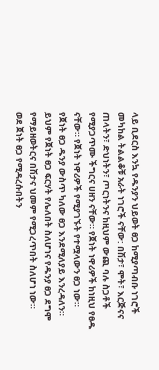ላይ ቢደርስ እንኳ የዱንያን ህይወት ፀጋ ከሚያጣብቡ ነገሮች መካከል ትልልቆቹ አራት ነገሮች ናቸው: በሽታ፣ ሞት፣ እርጅናና ጠላትን፣ ድህነትን፣ ጦርነትንና ከዚህም ውጪ ባሉ ስጋቶች የሚያጋጥሙ ችግርና ሀዘን ናቸው። የጀነት ነዋሪዎች ከነዚህ የፀዱ ናቸው። የጀነት ነዋሪዎች የሚያገኙት የተሟላውን ፀጋ ነው።
የጀነት ፀጋ ዱንያ ውስጥ ካለው ፀጋ እንደሚለያይ እንረዳለን። ይህም የጀነት ፀጋ ፍርሃት የሌለበት ስለሆነና የዱንያ ፀጋ ደግሞ የማይዘወትርና በሽታና ህመም የሚጋረጥበት ስለሆነ ነው።
ወደ ጀነት ፀጋ የሚዳረሱበትን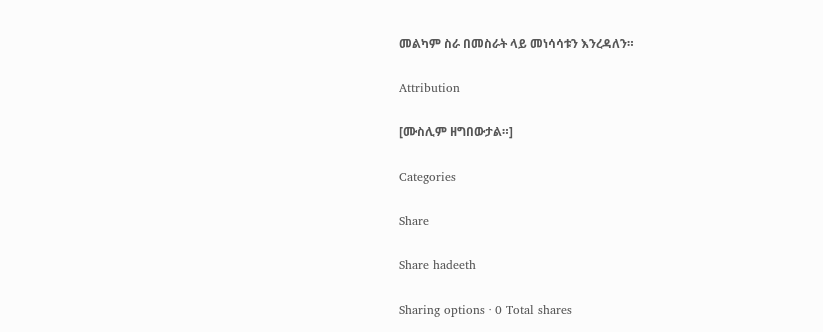መልካም ስራ በመስራት ላይ መነሳሳቱን እንረዳለን።

Attribution

[ሙስሊም ዘግበውታል።]

Categories

Share

Share hadeeth

Sharing options · 0 Total shares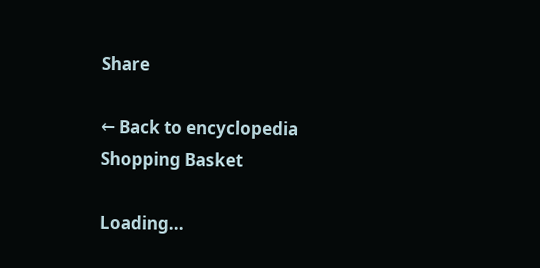Share

← Back to encyclopedia
Shopping Basket

Loading...